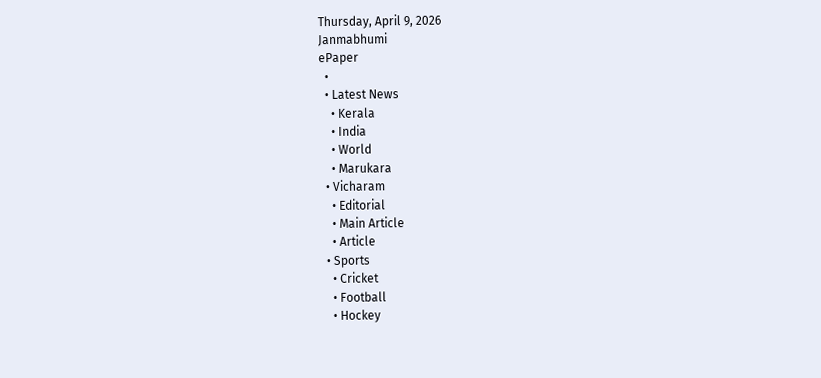Thursday, April 9, 2026
Janmabhumi
ePaper
  •
  • Latest News
    • Kerala
    • India
    • World
    • Marukara
  • Vicharam
    • Editorial
    • Main Article
    • Article
  • Sports
    • Cricket
    • Football
    • Hockey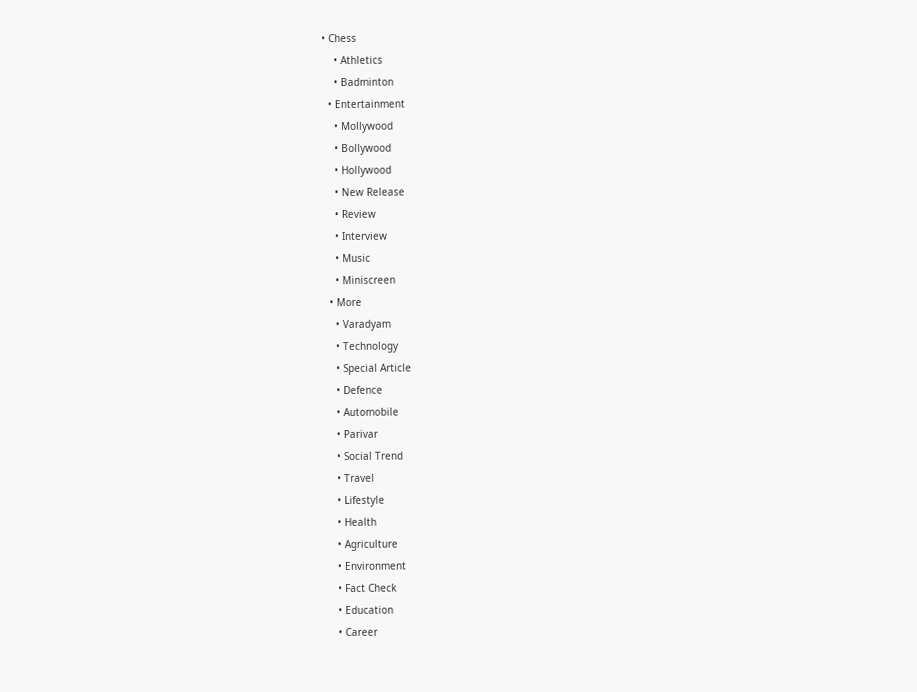• Chess
    • Athletics
    • Badminton
  • Entertainment
    • Mollywood
    • Bollywood
    • Hollywood
    • New Release
    • Review
    • Interview
    • Music
    • Miniscreen
  • More
    • Varadyam
    • Technology
    • Special Article
    • Defence
    • Automobile
    • Parivar
    • Social Trend
    • Travel
    • Lifestyle
    • Health
    • Agriculture
    • Environment
    • Fact Check
    • Education
    • Career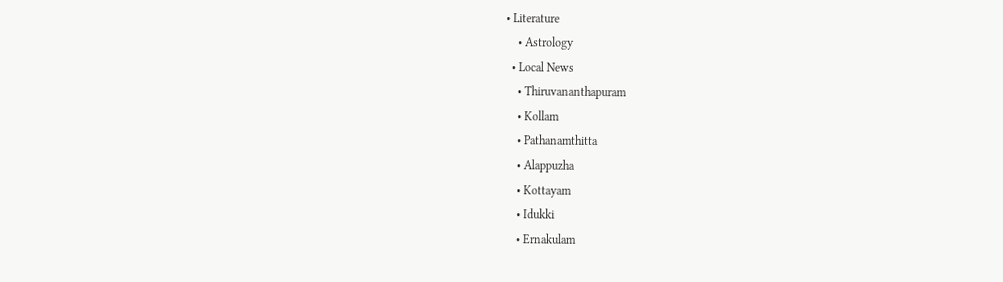• Literature
    • Astrology
  • Local News
    • Thiruvananthapuram
    • Kollam
    • Pathanamthitta
    • Alappuzha
    • Kottayam
    • Idukki
    • Ernakulam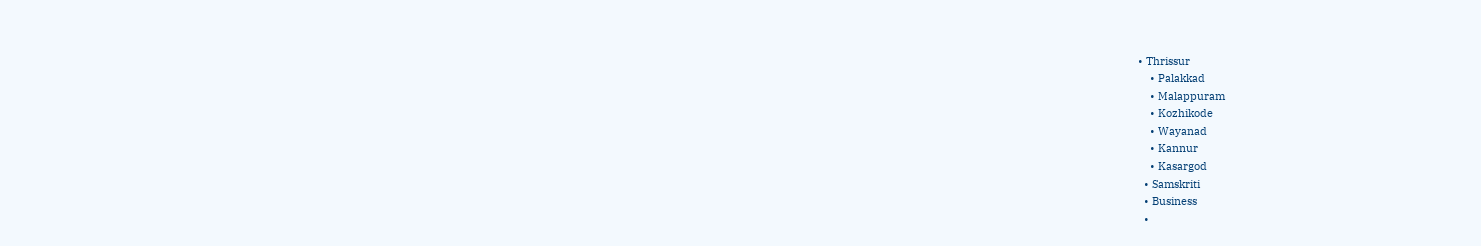• Thrissur
    • Palakkad
    • Malappuram
    • Kozhikode
    • Wayanad
    • Kannur
    • Kasargod
  • Samskriti
  • Business
  •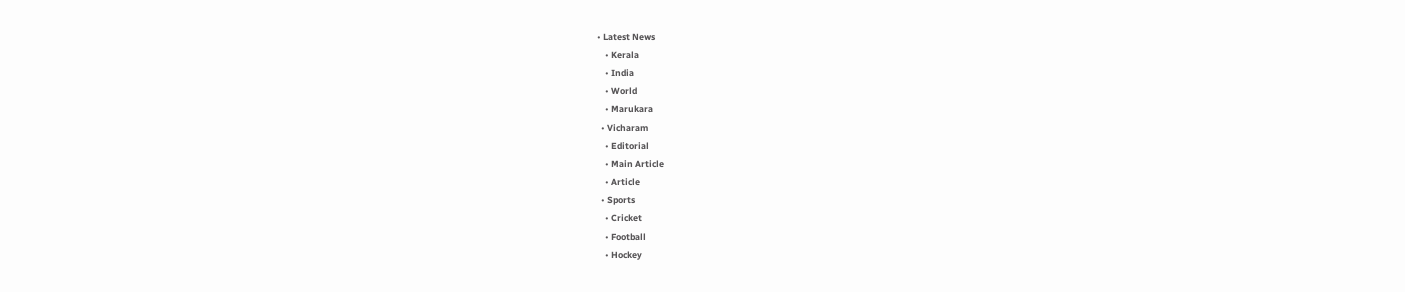• Latest News
    • Kerala
    • India
    • World
    • Marukara
  • Vicharam
    • Editorial
    • Main Article
    • Article
  • Sports
    • Cricket
    • Football
    • Hockey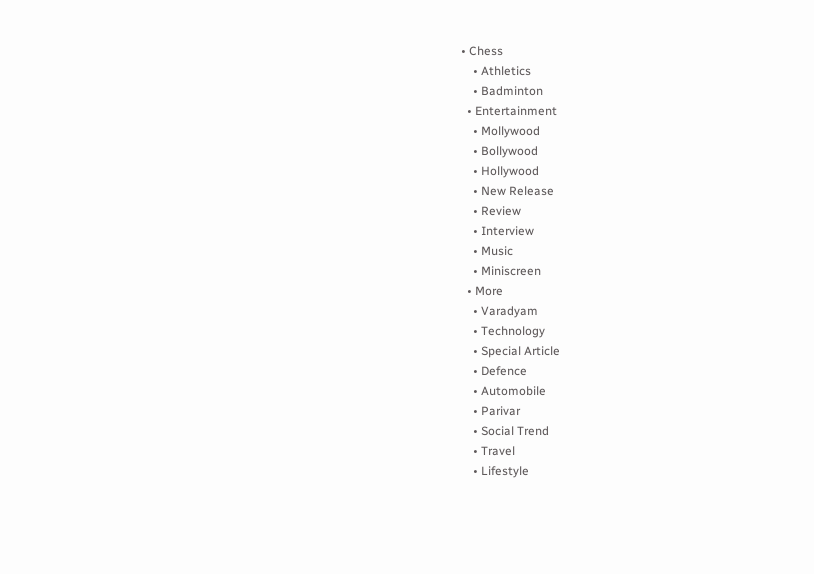• Chess
    • Athletics
    • Badminton
  • Entertainment
    • Mollywood
    • Bollywood
    • Hollywood
    • New Release
    • Review
    • Interview
    • Music
    • Miniscreen
  • More
    • Varadyam
    • Technology
    • Special Article
    • Defence
    • Automobile
    • Parivar
    • Social Trend
    • Travel
    • Lifestyle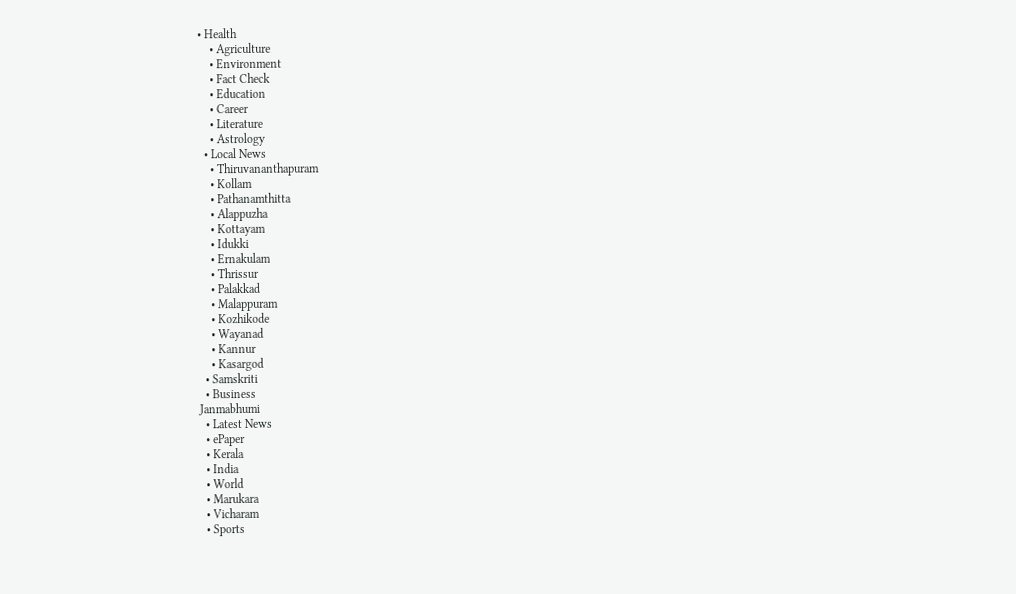• Health
    • Agriculture
    • Environment
    • Fact Check
    • Education
    • Career
    • Literature
    • Astrology
  • Local News
    • Thiruvananthapuram
    • Kollam
    • Pathanamthitta
    • Alappuzha
    • Kottayam
    • Idukki
    • Ernakulam
    • Thrissur
    • Palakkad
    • Malappuram
    • Kozhikode
    • Wayanad
    • Kannur
    • Kasargod
  • Samskriti
  • Business
Janmabhumi
  • Latest News
  • ePaper
  • Kerala
  • India
  • World
  • Marukara
  • Vicharam
  • Sports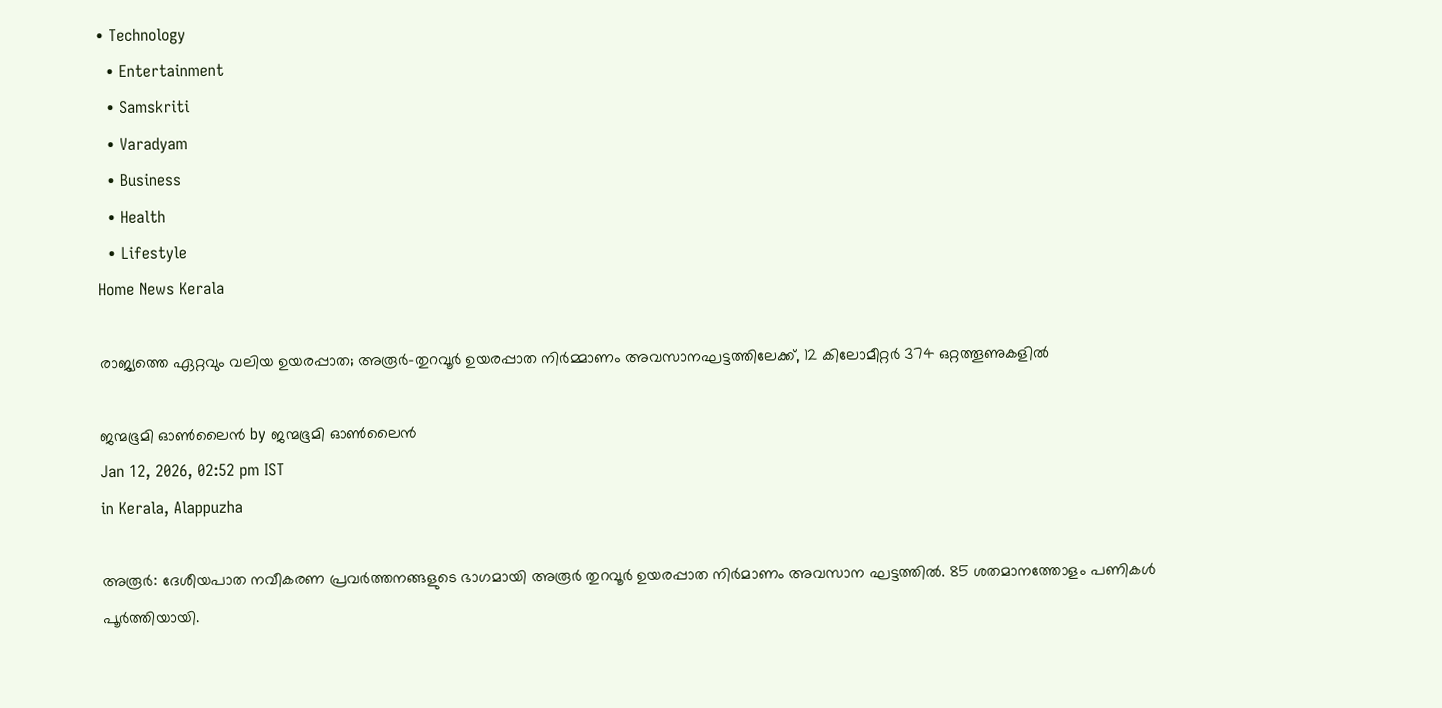• Technology
  • Entertainment
  • Samskriti
  • Varadyam
  • Business
  • Health
  • Lifestyle
Home News Kerala

രാജ്യത്തെ ഏറ്റവും വലിയ ഉയരപ്പാത; അരൂർ-തുറവൂർ ഉയരപ്പാത നിര്‍മ്മാണം അവസാനഘട്ടത്തിലേക്ക്, 12 കിലോമീറ്റർ 374 ഒറ്റത്തൂണുകളിൽ

ജന്മഭൂമി ഓണ്‍ലൈന്‍ by ജന്മഭൂമി ഓണ്‍ലൈന്‍
Jan 12, 2026, 02:52 pm IST
in Kerala, Alappuzha

അരൂര്‍: ദേശീയപാത നവീകരണ പ്രവര്‍ത്തനങ്ങളുടെ ഭാഗമായി അരൂര്‍ തുറവൂര്‍ ഉയരപ്പാത നിര്‍മാണം അവസാന ഘട്ടത്തില്‍. 85 ശതമാനത്തോളം പണികള്‍ പൂര്‍ത്തിയായി.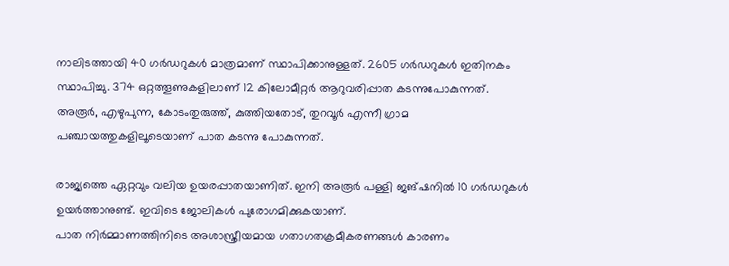നാലിടത്തായി 40 ഗര്‍ഡറുകള്‍ മാത്രമാണ് സ്ഥാപിക്കാനുള്ളത്. 2605 ഗര്‍ഡറുകള്‍ ഇതിനകം സ്ഥാപിച്ചു. 374 ഒറ്റത്തൂണുകളിലാണ് 12 കിലോമീറ്റര്‍ ആറുവരിപ്പാത കടന്നുപോകുന്നത്. അരൂര്‍, എഴുപുന്ന, കോടംതുരുത്ത്, കുത്തിയതോട്, തുറവൂര്‍ എന്നീ ഗ്രാമ പഞ്ചായത്തുകളിലൂടെയാണ് പാത കടന്നു പോകുന്നത്.

രാജ്യത്തെ ഏറ്റവും വലിയ ഉയരപ്പാതയാണിത്. ഇനി അരൂര്‍ പള്ളി ജങ്ഷനില്‍ 10 ഗര്‍ഡറുകള്‍ ഉയര്‍ത്താനുണ്ട്. ഇവിടെ ജോലികള്‍ പുരോഗമിക്കുകയാണ്.
പാത നിര്‍മ്മാണത്തിനിടെ അശാസ്ത്രീയമായ ഗതാഗതക്രമീകരണങ്ങള്‍ കാരണം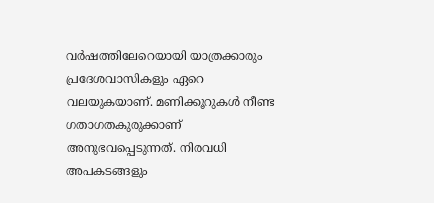വര്‍ഷത്തിലേറെയായി യാത്രക്കാരും പ്രദേശവാസികളും ഏറെ വലയുകയാണ്. മണിക്കൂറുകള്‍ നീണ്ട ഗതാഗതകുരുക്കാണ് അനുഭവപ്പെടുന്നത്. നിരവധി അപകടങ്ങളും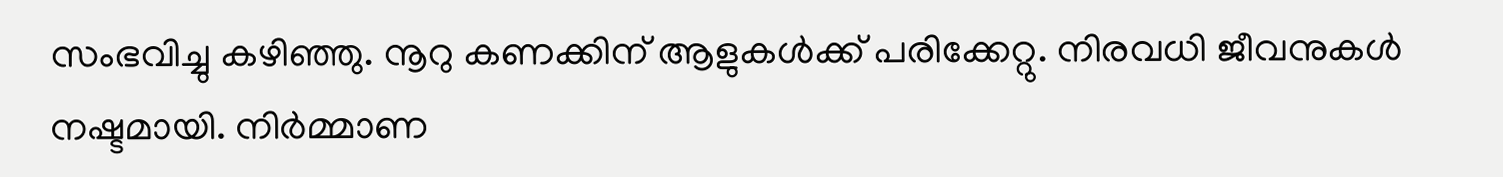സംഭവിച്ചു കഴിഞ്ഞു. നൂറു കണക്കിന് ആളുകള്‍ക്ക് പരിക്കേറ്റു. നിരവധി ജീവനുകള്‍ നഷ്ടമായി. നിര്‍മ്മാണ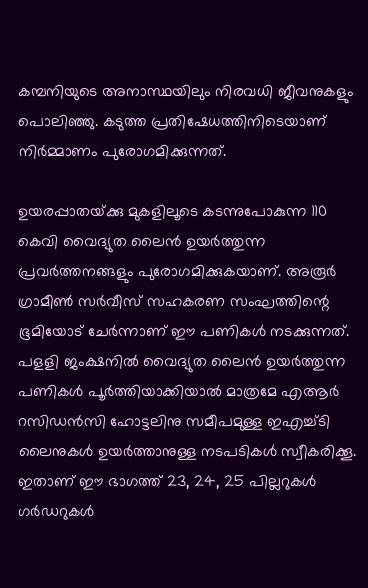കമ്പനിയുടെ അനാസ്ഥയിലും നിരവധി ജീവനുകളും പൊലിഞ്ഞു. കടുത്ത പ്രതിഷേധത്തിനിടെയാണ് നിര്‍മ്മാണം പുരോഗമിക്കുന്നത്.

ഉയരപ്പാതയ്‌ക്കു മുകളിലൂടെ കടന്നുപോകുന്ന 110 കെവി വൈദ്യുത ലൈന്‍ ഉയര്‍ത്തുന്ന പ്രവര്‍ത്തനങ്ങളും പുരോഗമിക്കുകയാണ്. അരൂര്‍ ഗ്രാമീണ്‍ സര്‍വീസ് സഹകരണ സംഘത്തിന്റെ ഭൂമിയോട് ചേര്‍ന്നാണ് ഈ പണികള്‍ നടക്കുന്നത്. പളളി ജംക്ഷനില്‍ വൈദ്യുത ലൈന്‍ ഉയര്‍ത്തുന്ന പണികള്‍ പൂര്‍ത്തിയാക്കിയാല്‍ മാത്രമേ എആര്‍ റസിഡന്‍സി ഹോട്ടലിനു സമീപമുള്ള ഇഎച്ച്ടി ലൈനുകള്‍ ഉയര്‍ത്താനുള്ള നടപടികള്‍ സ്വീകരിക്കൂ. ഇതാണ് ഈ ഭാഗത്ത് 23, 24, 25 പില്ലറുകള്‍ ഗര്‍ഡറുകള്‍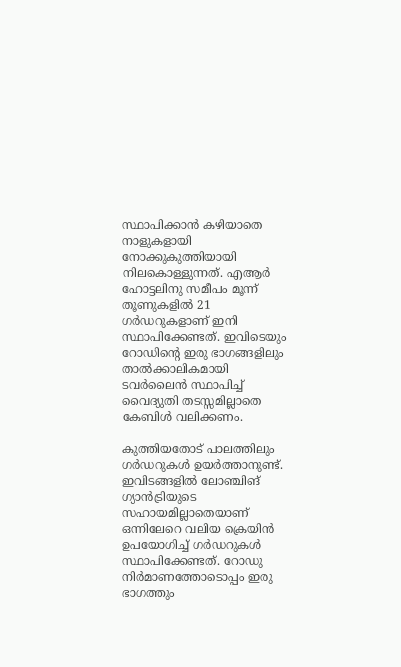സ്ഥാപിക്കാന്‍ കഴിയാതെ നാളുകളായി നോക്കുകുത്തിയായി നിലകൊള്ളുന്നത്. എആര്‍ ഹോട്ടലിനു സമീപം മൂന്ന് തൂണുകളില്‍ 21 ഗര്‍ഡറുകളാണ് ഇനി സ്ഥാപിക്കേണ്ടത്. ഇവിടെയും റോഡിന്റെ ഇരു ഭാഗങ്ങളിലും താല്‍ക്കാലികമായി ടവര്‍ലൈന്‍ സ്ഥാപിച്ച് വൈദ്യുതി തടസ്സമില്ലാതെ കേബിള്‍ വലിക്കണം.

കുത്തിയതോട് പാലത്തിലും ഗര്‍ഡറുകള്‍ ഉയര്‍ത്താനുണ്ട്. ഇവിടങ്ങളില്‍ ലോഞ്ചിങ് ഗ്യാന്‍ട്രിയുടെ സഹായമില്ലാതെയാണ് ഒന്നിലേറെ വലിയ ക്രെയിന്‍ ഉപയോഗിച്ച് ഗര്‍ഡറുകള്‍ സ്ഥാപിക്കേണ്ടത്. റോഡു നിര്‍മാണത്തോടൊപ്പം ഇരു ഭാഗത്തും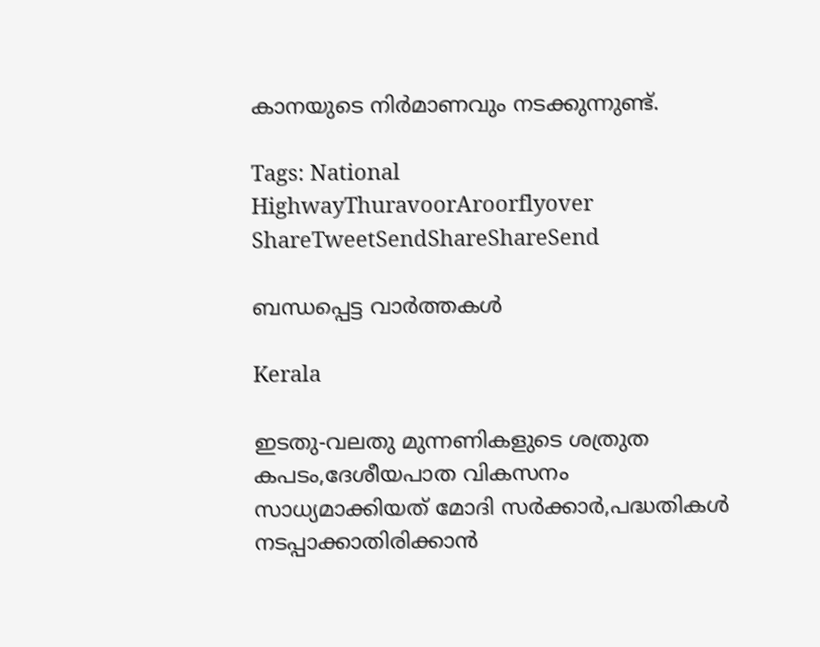കാനയുടെ നിര്‍മാണവും നടക്കുന്നുണ്ട്.

Tags: National HighwayThuravoorAroorflyover
ShareTweetSendShareShareSend

ബന്ധപ്പെട്ട വാര്‍ത്തകള്‍

Kerala

ഇടതു-വലതു മുന്നണികളുടെ ശത്രുത കപടം,ദേശീയപാത വികസനം സാധ്യമാക്കിയത് മോദി സര്‍ക്കാര്‍,പദ്ധതികള്‍ നടപ്പാക്കാതിരിക്കാന്‍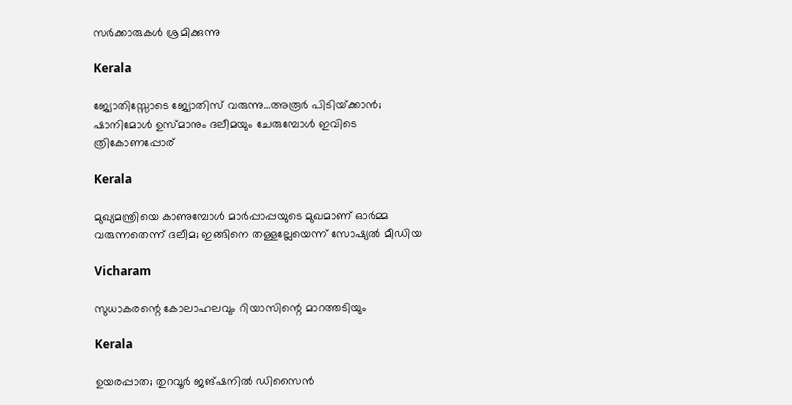സര്‍ക്കാരുകള്‍ ശ്രമിക്കുന്നു

Kerala

ജ്യോതിസ്സോടെ ജ്യോതിസ് വരുന്നു…അരൂര്‍ പിടിയ്‌ക്കാന്‍; ഷാനിമോള്‍ ഉസ്മാനും ദലീമയും ചേരുമ്പോള്‍ ഇവിടെ ത്രികോണപ്പോര്

Kerala

മുഖ്യമന്ത്രിയെ കാണുമ്പോള്‍ മാര്‍പ്പാപ്പയുടെ മുഖമാണ് ഓര്‍മ്മ വരുന്നതെന്ന് ദലീമ; ഇങ്ങിനെ തള്ളല്ലേയെന്ന് സോഷ്യല്‍ മീഡിയ

Vicharam

സുധാകരന്റെ കോലാഹലവും റിയാസിന്റെ മാറത്തടിയും

Kerala

ഉയരപ്പാത; തുറവൂര്‍ ജങ്ഷനില്‍ ഡിസൈന്‍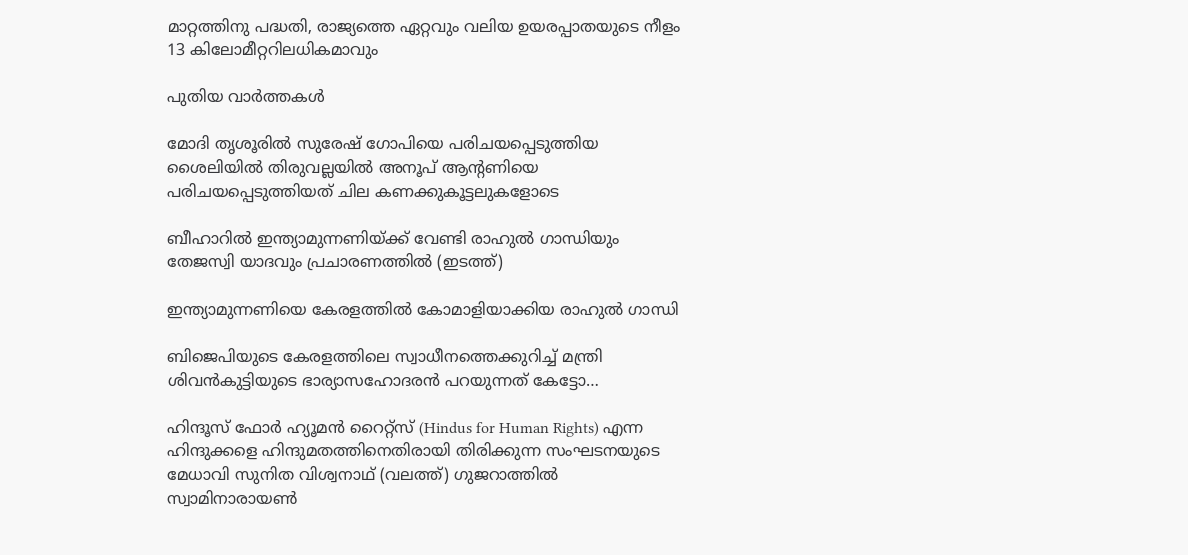മാറ്റത്തിനു പദ്ധതി, രാജ്യത്തെ ഏറ്റവും വലിയ ഉയരപ്പാതയുടെ നീളം 13 കിലോമീറ്ററിലധികമാവും

പുതിയ വാര്‍ത്തകള്‍

മോദി തൃശൂരില്‍ സുരേഷ് ഗോപിയെ പരിചയപ്പെടുത്തിയ ശൈലിയില്‍ തിരുവല്ലയില്‍ അനൂപ് ആന്‍റണിയെ പരിചയപ്പെടുത്തിയത് ചില കണക്കുകൂട്ടലുകളോടെ

ബീഹാറില്‍ ഇന്ത്യാമുന്നണിയ്ക്ക് വേണ്ടി രാഹുല്‍ ഗാന്ധിയും തേജസ്വി യാദവും പ്രചാരണത്തില്‍ (ഇടത്ത്)

ഇന്ത്യാമുന്നണിയെ കേരളത്തില്‍ കോമാളിയാക്കിയ രാഹുല്‍ ഗാന്ധി

ബിജെപിയുടെ കേരളത്തിലെ സ്വാധീനത്തെക്കുറിച്ച് മന്ത്രി ശിവന്‍കുട്ടിയുടെ ഭാര്യാസഹോദരന്‍ പറയുന്നത് കേട്ടോ…

ഹിന്ദൂസ് ഫോര്‍ ഹ്യൂമന്‍ റൈറ്റ്സ് (Hindus for Human Rights) എന്ന ഹിന്ദുക്കളെ ഹിന്ദുമതത്തിനെതിരായി തിരിക്കുന്ന സംഘടനയുടെ മേധാവി സുനിത വിശ്വനാഥ് (വലത്ത്) ഗുജറാത്തില്‍ സ്വാമിനാരായണ്‍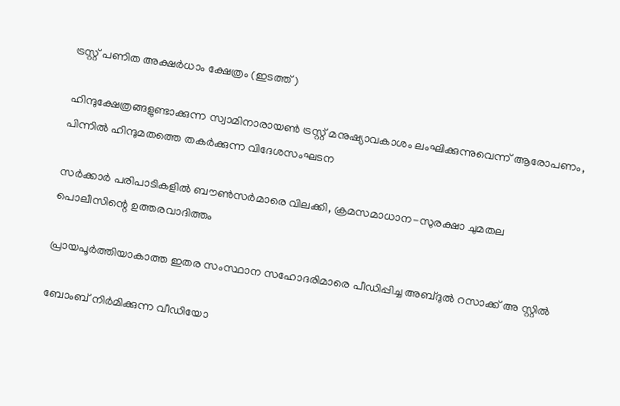ട്രസ്റ്റ് പണിത അക്ഷര്‍ധാം ക്ഷേത്രം (ഇടത്ത്)

ഹിന്ദുക്ഷേത്രങ്ങളുണ്ടാക്കുന്ന സ്വാമിനാരായണ്‍ ട്രസ്റ്റ് മനുഷ്യാവകാശം ലംഘിക്കുന്നുവെന്ന് ആരോപണം, പിന്നില്‍ ഹിന്ദുമതത്തെ തകര്‍ക്കുന്ന വിദേശസംഘടന

സര്‍ക്കാര്‍ പരിപാടികളില്‍ ബൗണ്‍സര്‍മാരെ വിലക്കി, ക്രമസമാധാന-സുരക്ഷാ ചുമതല പൊലീസിന്റെ ഉത്തരവാദിത്തം

പ്രായപൂര്‍ത്തിയാകാത്ത ഇതര സംസ്ഥാന സഹോദരിമാരെ പീഡിപ്പിച്ച അബ്ദുല്‍ റസാക്ക് അ സ്റ്റില്‍

ബോംബ് നിര്‍മിക്കുന്ന വീഡിയോ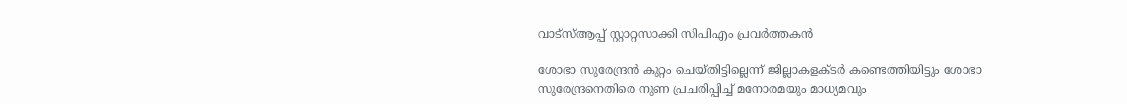വാട്‌സ്ആപ്പ് സ്റ്റാറ്റസാക്കി സിപിഎം പ്രവര്‍ത്തകന്‍

ശോഭാ സുരേന്ദ്രന്‍ കുറ്റം ചെയ്തിട്ടില്ലെന്ന് ജില്ലാകളക്ടര്‍ കണ്ടെത്തിയിട്ടും ശോഭാ സുരേന്ദ്രനെതിരെ നുണ പ്രചരിപ്പിച്ച് മനോരമയും മാധ്യമവും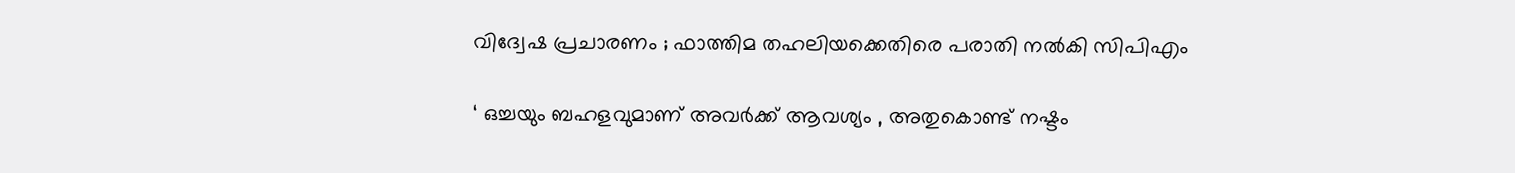വിദ്വേഷ പ്രചാരണം ; ഫാത്തിമ തഹലിയക്കെതിരെ പരാതി നല്‍കി സിപിഎം

‘ ഒച്ചയും ബഹളവുമാണ് അവർക്ക് ആവശ്യം , അതുകൊണ്ട് നഷ്ടം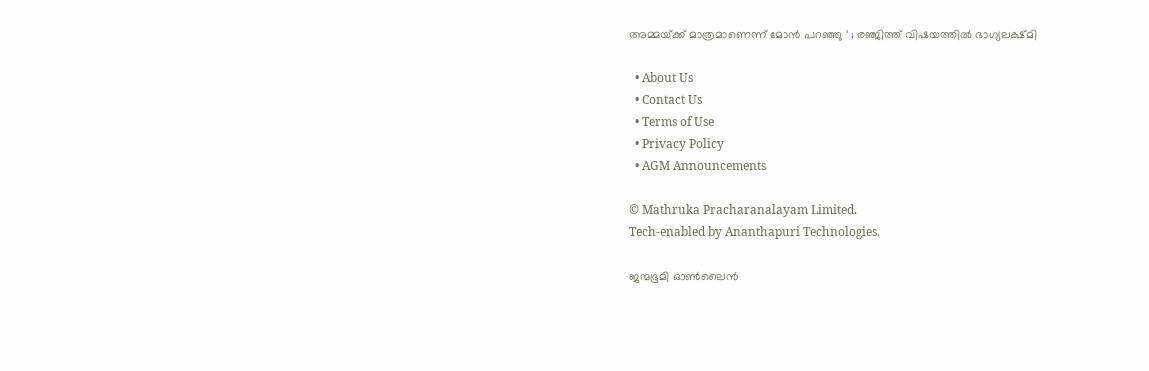അമ്മയ്‌ക്ക് മാത്രമാണെന്ന് മോൻ പറഞ്ഞു ‘ ; രഞ്ജിത്ത് വിഷയത്തിൽ ഭാഗ്യലക്ഷ്മി

  • About Us
  • Contact Us
  • Terms of Use
  • Privacy Policy
  • AGM Announcements

© Mathruka Pracharanalayam Limited.
Tech-enabled by Ananthapuri Technologies.

ജന്മഭൂമി ഓണ്‍ലൈന്‍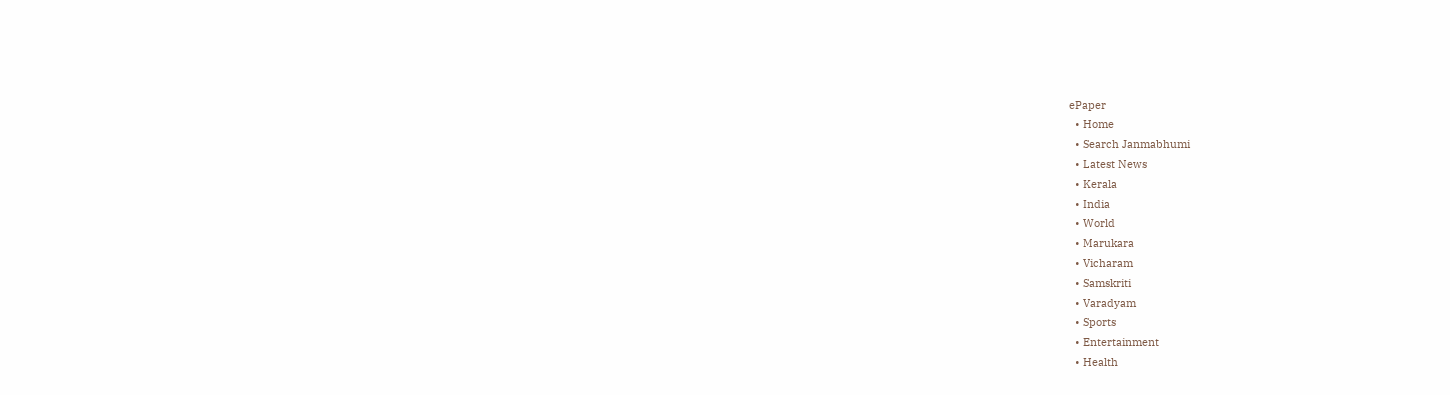ePaper
  • Home
  • Search Janmabhumi
  • Latest News
  • Kerala
  • India
  • World
  • Marukara
  • Vicharam
  • Samskriti
  • Varadyam
  • Sports
  • Entertainment
  • Health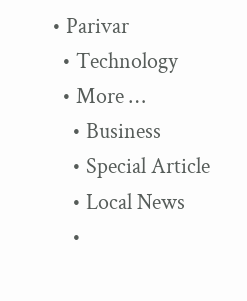• Parivar
  • Technology
  • More …
    • Business
    • Special Article
    • Local News
    •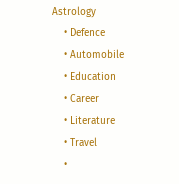Astrology
    • Defence
    • Automobile
    • Education
    • Career
    • Literature
    • Travel
    •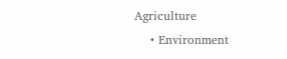Agriculture
    • Environment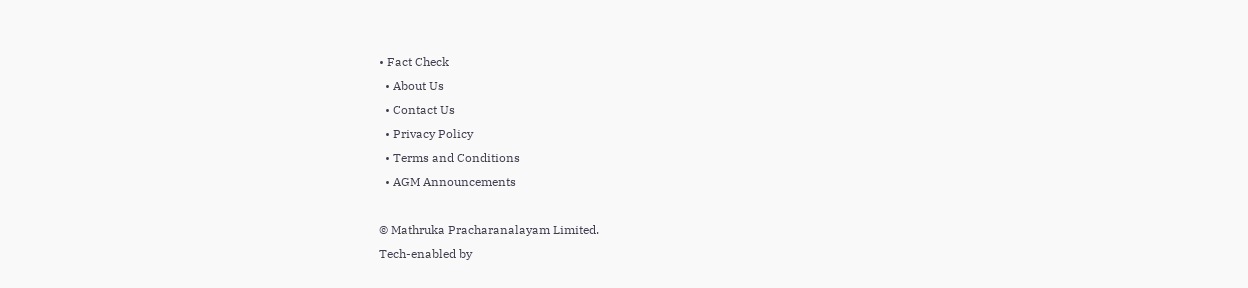• Fact Check
  • About Us
  • Contact Us
  • Privacy Policy
  • Terms and Conditions
  • AGM Announcements

© Mathruka Pracharanalayam Limited.
Tech-enabled by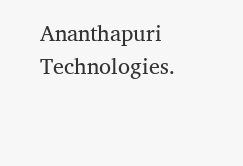Ananthapuri Technologies.